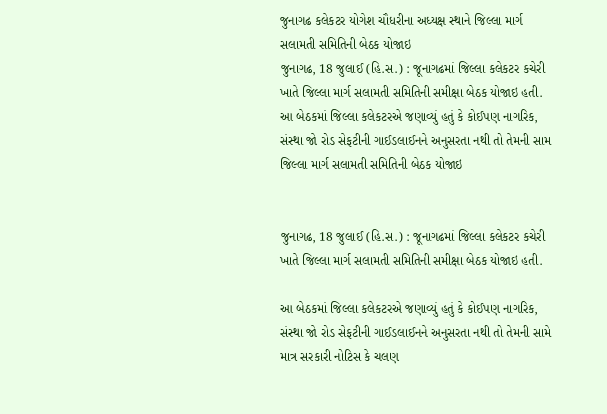જુનાગઢ કલેકટર યોગેશ ચૌધરીના અધ્યક્ષ સ્થાને જિલ્લા માર્ગ સલામતી સમિતિની બેઠક યોજાઇ
જુનાગઢ, 18 જુલાઈ (હિ.સ.) : જૂનાગઢમાં જિલ્લા કલેકટર કચેરી ખાતે જિલ્લા માર્ગ સલામતી સમિતિની સમીક્ષા બેઠક યોજાઇ હતી. આ બેઠકમાં જિલ્લા કલેકટરએ જણાવ્યું હતું કે કોઈપણ નાગરિક, સંસ્થા જો રોડ સેફટીની ગાઈડલાઈનને અનુસરતા નથી તો તેમની સામ
જિલ્લા માર્ગ સલામતી સમિતિની બેઠક યોજાઇ


જુનાગઢ, 18 જુલાઈ (હિ.સ.) : જૂનાગઢમાં જિલ્લા કલેકટર કચેરી ખાતે જિલ્લા માર્ગ સલામતી સમિતિની સમીક્ષા બેઠક યોજાઇ હતી.

આ બેઠકમાં જિલ્લા કલેકટરએ જણાવ્યું હતું કે કોઈપણ નાગરિક, સંસ્થા જો રોડ સેફટીની ગાઈડલાઈનને અનુસરતા નથી તો તેમની સામે માત્ર સરકારી નોટિસ કે ચલણ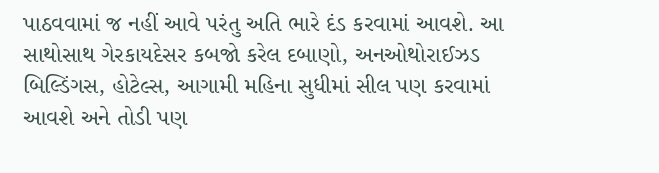પાઠવવામાં જ નહીં આવે પરંતુ અતિ ભારે દંડ કરવામાં આવશે. આ સાથોસાથ ગેરકાયદેસર કબજો કરેલ દબાણો, અનઓથોરાઈઝડ બિલ્ડિંગસ, હોટેલ્સ, આગામી મહિના સુધીમાં સીલ પણ કરવામાં આવશે અને તોડી પણ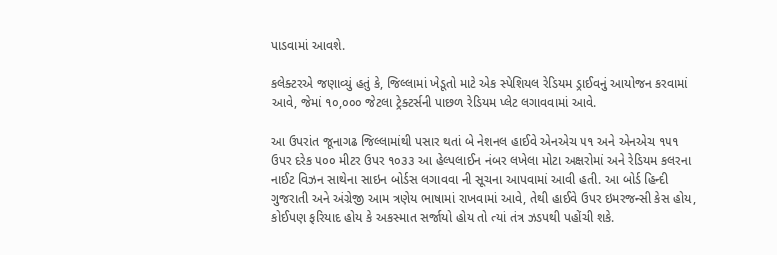પાડવામાં આવશે.

કલેક્ટરએ જણાવ્યું હતું કે, જિલ્લામાં ખેડૂતો માટે એક સ્પેશિયલ રેડિયમ ડ્રાઈવનું આયોજન કરવામાં આવે, જેમાં ૧૦,૦૦૦ જેટલા ટ્રેક્ટર્સની પાછળ રેડિયમ પ્લેટ લગાવવામાં આવે.

આ ઉપરાંત જૂનાગઢ જિલ્લામાંથી પસાર થતાં બે નેશનલ હાઈવે એનએચ ૫૧ અને એનએચ ૧૫૧ ઉપર દરેક ૫૦૦ મીટર ઉપર ૧૦૩૩ આ હેલ્પલાઈન નંબર લખેલા મોટા અક્ષરોમાં અને રેડિયમ કલરના નાઈટ વિઝન સાથેના સાઇન બોર્ડસ લગાવવા ની સૂચના આપવામાં આવી હતી. આ બોર્ડ હિન્દી ગુજરાતી અને અંગ્રેજી આમ ત્રણેય ભાષામાં રાખવામાં આવે, તેથી હાઈવે ઉપર ઇમરજન્સી કેસ હોય, કોઈપણ ફરિયાદ હોય કે અકસ્માત સર્જાયો હોય તો ત્યાં તંત્ર ઝડપથી પહોંચી શકે.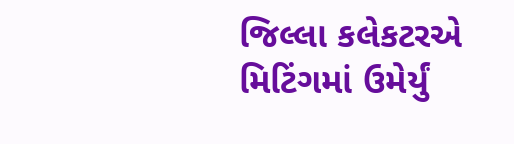જિલ્લા કલેકટરએ મિટિંગમાં ઉમેર્યું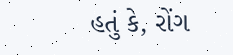હતું કે, રોંગ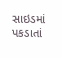સાઇડમાં પકડાતાં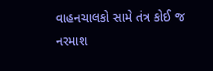વાહનચાલકો સામે તંત્ર કોઈ જ નરમાશ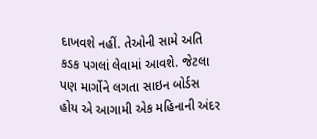દાખવશે નહીં. તેઓની સામે અતિ કડક પગલાં લેવામાં આવશે. જેટલા પણ માર્ગોને લગતા સાઇન બોર્ડસ હોય એ આગામી એક મહિનાની અંદર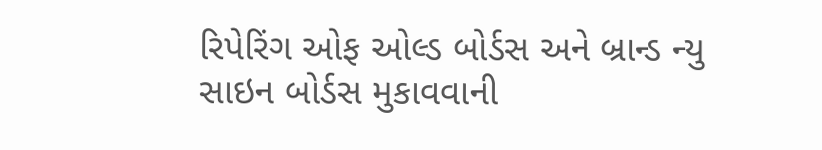રિપેરિંગ ઓફ ઓલ્ડ બોર્ડસ અને બ્રાન્ડ ન્યુ સાઇન બોર્ડસ મુકાવવાની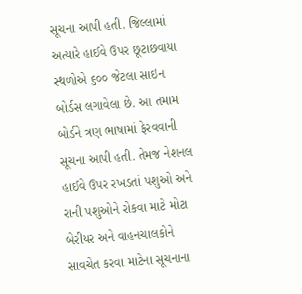સૂચના આપી હતી. જિલ્લામાં અત્યારે હાઈવે ઉપર છૂટાછવાયા સ્થળોએ ૬૦૦ જેટલા સાઇન બોર્ડસ લગાવેલા છે. આ તમામ બોર્ડને ત્રણ ભાષામાં ફેરવવાની સૂચના આપી હતી. તેમજ નેશનલ હાઈવે ઉપર રખડતાં પશુઓ અને રાની પશુઓને રોકવા માટે મોટા બેરીયર અને વાહનચાલકોને સાવચેત કરવા માટેના સૂચનાના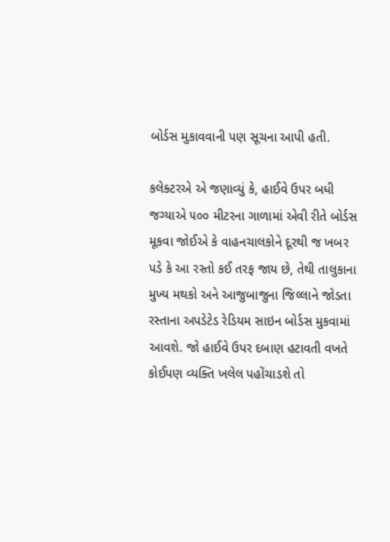બોર્ડસ મુકાવવાની પણ સૂચના આપી હતી.

કલેક્ટરએ એ જણાવ્યું કે, હાઈવે ઉપર બધી જગ્યાએ ૫૦૦ મીટરના ગાળામાં એવી રીતે બોર્ડસ મૂકવા જોઈએ કે વાહનચાલકોને દૂરથી જ ખબર પડે કે આ રસ્તો કઈ તરફ જાય છે, તેથી તાલુકાના મુખ્ય મથકો અને આજુબાજુના જિલ્લાને જોડતા રસ્તાના અપડેટેડ રેડિયમ સાઇન બોર્ડસ મુકવામાં આવશે. જો હાઈવે ઉપર દબાણ હટાવતી વખતે કોઈપણ વ્યક્તિ ખલેલ પહોંચાડશે તો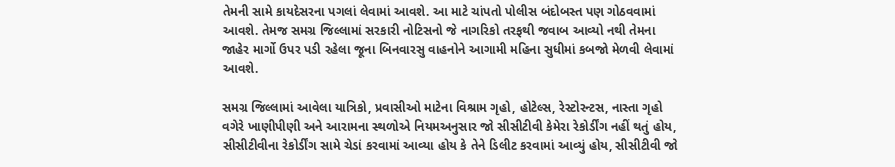તેમની સામે કાયદેસરના પગલાં લેવામાં આવશે. આ માટે ચાંપતો પોલીસ બંદોબસ્ત પણ ગોઠવવામાં આવશે. તેમજ સમગ્ર જિલ્લામાં સરકારી નોટિસનો જે નાગરિકો તરફથી જવાબ આવ્યો નથી તેમના જાહેર માર્ગો ઉપર પડી રહેલા જૂના બિનવારસુ વાહનોને આગામી મહિના સુધીમાં કબજો મેળવી લેવામાં આવશે.

સમગ્ર જિલ્લામાં આવેલા યાત્રિકો, પ્રવાસીઓ માટેના વિશ્રામ ગૃહો, હોટેલ્સ, રેસ્ટોરન્ટસ, નાસ્તા ગૃહો વગેરે ખાણીપીણી અને આરામના સ્થળોએ નિયમઅનુસાર જો સીસીટીવી કેમેરા રેકોર્ડીંગ નહીં થતું હોય, સીસીટીવીના રેકોર્ડીંગ સામે ચેડાં કરવામાં આવ્યા હોય કે તેને ડિલીટ કરવામાં આવ્યું હોય, સીસીટીવી જો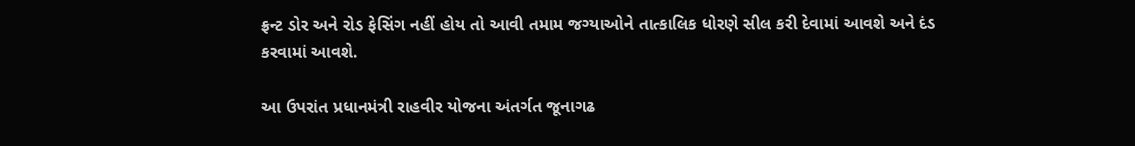ફ્રન્ટ ડોર અને રોડ ફેસિંગ નહીં હોય તો આવી તમામ જગ્યાઓને તાત્કાલિક ધોરણે સીલ કરી દેવામાં આવશે અને દંડ કરવામાં આવશે.

આ ઉપરાંત પ્રધાનમંત્રી રાહવીર યોજના અંતર્ગત જૂનાગઢ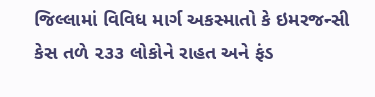જિલ્લામાં વિવિધ માર્ગ અકસ્માતો કે ઇમરજન્સી કેસ તળે ૨૩૩ લોકોને રાહત અને ફંડ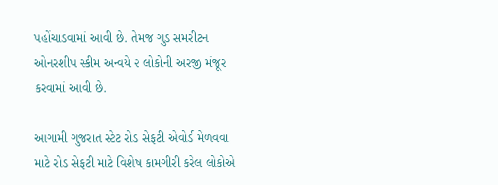પહોંચાડવામાં આવી છે. તેમજ ગુડ સમરીટન ઓનરશીપ સ્કીમ અન્વયે ૨ લોકોની અરજી મંજૂર કરવામાં આવી છે.

આગામી ગુજરાત સ્ટેટ રોડ સેફટી એવોર્ડ મેળવવા માટે રોડ સેફટી માટે વિશેષ કામગીરી કરેલ લોકોએ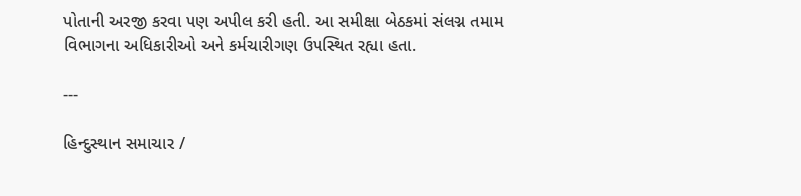પોતાની અરજી કરવા પણ અપીલ કરી હતી. આ સમીક્ષા બેઠકમાં સંલગ્ન તમામ વિભાગના અધિકારીઓ અને કર્મચારીગણ ઉપસ્થિત રહ્યા હતા.

---

હિન્દુસ્થાન સમાચાર /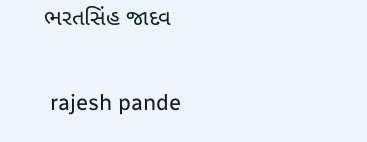ભરતસિંહ જાદવ


 rajesh pande